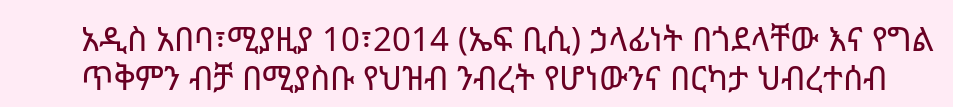አዲስ አበባ፣ሚያዚያ 10፣2014 (ኤፍ ቢሲ) ኃላፊነት በጎደላቸው እና የግል ጥቅምን ብቻ በሚያስቡ የህዝብ ንብረት የሆነውንና በርካታ ህብረተሰብ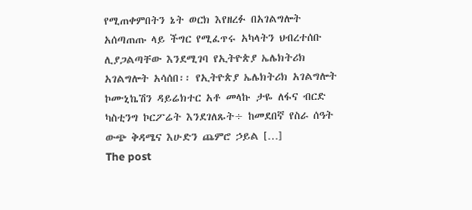የሚጠቀምበትን ኔት ወርክ እየዘረፉ በአገልግሎት አሰጣጠጡ ላይ ችግር የሚፈጥሩ አካላትን ህብረተሰቡ ሊያጋልጣቸው እንደሚገባ የኢትዮጵያ ኤሌክትሪክ አገልግሎት አሳሰበ፡፡ የኢትዮጵያ ኤሌክትሪክ አገልግሎት ኮሙኒኬሽን ዳይሬክተር አቶ መላኩ ታዬ ለፋና ብርድ ካስቲንግ ኮርፖሬት እንደገለጹት÷ ከመደበኛ የስራ ሰዓት ውጭ ቅዳሜና እሁድን ጨምሮ ኃይል […]
The post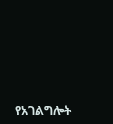የአገልግሎት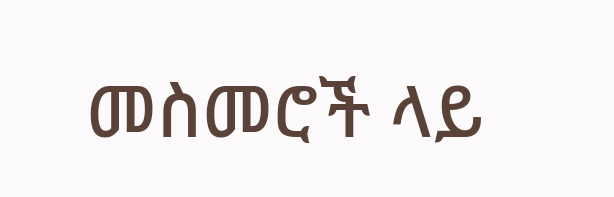መስመሮች ላይ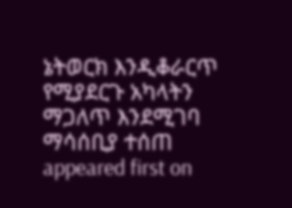ኔትወርክ እንዲቆራርጥ የሚያደርጉ አካላትን ማጋለጥ እንደሚገባ ማሳሰቢያ ተሰጠ appeared first on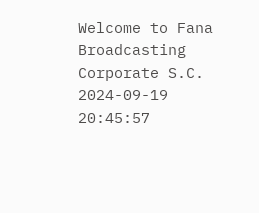Welcome to Fana Broadcasting Corporate S.C.
2024-09-19 20:45:57